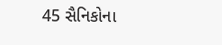45 સૈનિકોના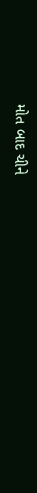મોત બાદ ચીને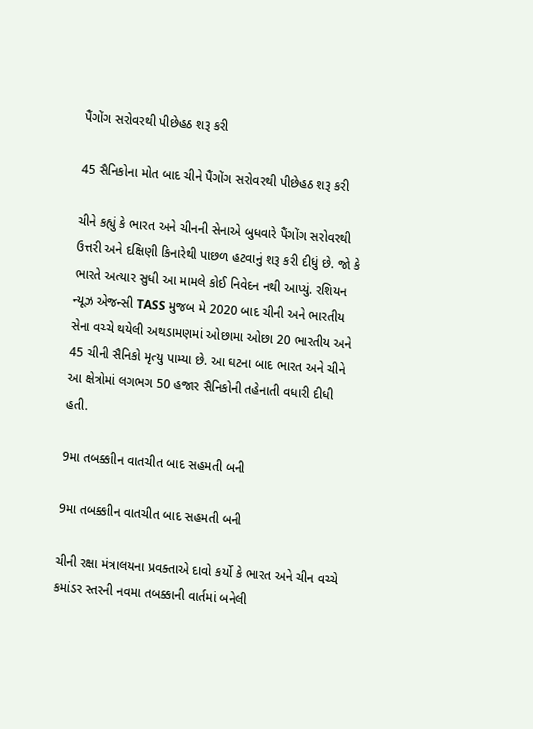પૈંગોંગ સરોવરથી પીછેહઠ શરૂ કરી

45 સૈનિકોના મોત બાદ ચીને પૈંગોંગ સરોવરથી પીછેહઠ શરૂ કરી

ચીને કહ્યું કે ભારત અને ચીનની સેનાએ બુધવારે પૈંગોંગ સરોવરથી ઉત્તરી અને દક્ષિણી કિનારેથી પાછળ હટવાનું શરૂ કરી દીધું છે. જો કે ભારતે અત્યાર સુધી આ મામલે કોઈ નિવેદન નથી આપ્યું. રશિયન ન્યૂઝ એજન્સી TASS મુજબ મે 2020 બાદ ચીની અને ભારતીય સેના વચ્ચે થયેલી અથડામણમાં ઓછામા ઓછા 20 ભારતીય અને 45 ચીની સૈનિકો મૃત્યુ પામ્યા છે. આ ઘટના બાદ ભારત અને ચીને આ ક્ષેત્રોમાં લગભગ 50 હજાર સૈનિકોની તહેનાતી વધારી દીધી હતી.

9મા તબક્કાીન વાતચીત બાદ સહમતી બની

9મા તબક્કાીન વાતચીત બાદ સહમતી બની

ચીની રક્ષા મંત્રાલયના પ્રવક્તાએ દાવો કર્યો કે ભારત અને ચીન વચ્ચે કમાંડર સ્તરની નવમા તબક્કાની વાર્તમાં બનેલી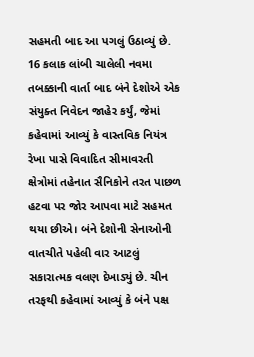સહમતી બાદ આ પગલું ઉઠાવ્યું છે. 16 કલાક લાંબી ચાલેલી નવમા તબક્કાની વાર્તા બાદ બંને દેશોએ એક સંયુક્ત નિવેદન જાહેર કર્યું, જેમાં કહેવામાં આવ્યું કે વાસ્તવિક નિયંત્ર રેખા પાસે વિવાદિત સીમાવરતી ક્ષેત્રોમાં તહેનાત સૈનિકોને તરત પાછળ હટવા પર જોર આપવા માટે સહમત થયા છીએ। બંને દેશોની સેનાઓની વાતચીતે પહેલી વાર આટલું સકારાત્મક વલણ દેખાડ્યું છે. ચીન તરફથી કહેવામાં આવ્યું કે બંને પક્ષ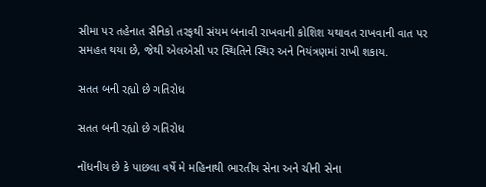સીમા પર તહેનાત સૈનિકો તરફથી સંયમ બનાવી રાખવાની કોશિશ યથાવત રાખવાની વાત પર સમહત થયા છે, જેથી એલએસી પર સ્થિતિને સ્થિર અને નિયંત્રણમાં રાખી શકાય.

સતત બની રહ્યો છે ગતિરોધ

સતત બની રહ્યો છે ગતિરોધ

નોંધનીય છે કે પાછલા વર્ષે મે મહિનાથી ભારતીય સેના અને ચીની સેના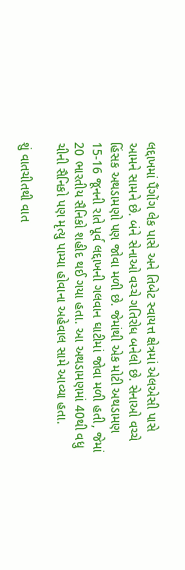લદ્દાખમાં પૈંગોંગ લેક પાસે અને તિબેટ સ્વાયત્ત ક્ષેત્રમાં એલએસી પાસે આમને સામને છે. બંને સેનાઓ વચ્ચે ગતિરોધ બનેલો છે. સેનાઓ વચ્ચે હિંસક અથડામણો પણ જોવા મળી છે. જેમાંથી એક મોટી અથડામણ 15-16 જૂનની રાતે પૂર્વ લદ્દાખની ગલવાન ઘાટીમાં જોવા મળી હતી, જેમાં 20 ભારતીય સૈનિકો શહીદ થઈ ગયા હતા. આ અથડામણમાં 40થી વધુ ચીની સૈનિકો પણ મૃત્યુ પામ્યા હોવાના અહેવાલ સામે આવ્યા હતા.

શું વાતચીતથી વાત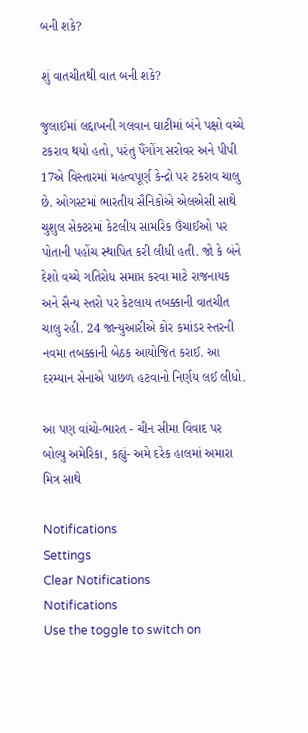બની શકે?

શું વાતચીતથી વાત બની શકે?

જુલાઈમાં લદ્દાખની ગલવાન ઘાટીમાં બંને પક્ષો વચ્ચે ટકરાવ થયો હતો, પરંતુ પૈંગોંગ સરોવર અને પીપી 17એ વિસ્તારમાં મહત્વપૂર્ણ કેન્દ્રો પર ટકરાવ ચાલુ છે. ઓગસ્ટમાં ભારતીય સૈનિકોએ એલએસી સાથે ચુશુલ સેક્ટરમાં કેટલીય સામરિક ઉંચાઈઓ પર પોતાની પહોંચ સ્થાપિત કરી લીધી હતી. જો કે બંને દેશો વચ્ચે ગતિરોધ સમાપ્ત કરવા માટે રાજનાયક અને સૈન્ય સ્તરો પર કેટલાય તબક્કાની વાતચીત ચાલુ રહી. 24 જાન્યુઆરીએ કોર કમાંડર સ્તરની નવમા તબક્કાની બેઠક આયોજિત કરાઈ. આ દરમ્યાન સેનાએ પાછળ હટવાનો નિર્ણય લઈ લીધો.

આ પણ વાંચો-ભારત - ચીન સીમા વિવાદ પર બોલ્યુ અમેરિકા, કહ્યું- અમે દરેક હાલમાં અમારા મિત્ર સાથે

Notifications
Settings
Clear Notifications
Notifications
Use the toggle to switch on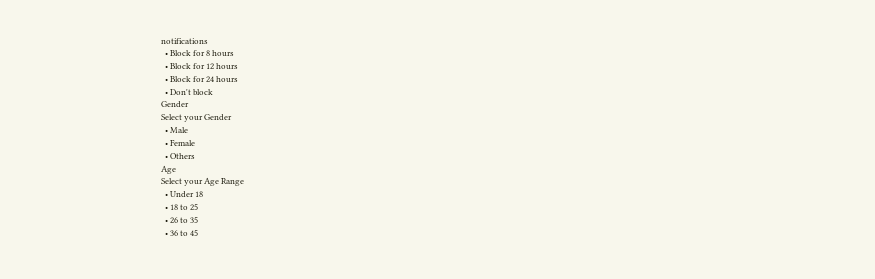notifications
  • Block for 8 hours
  • Block for 12 hours
  • Block for 24 hours
  • Don't block
Gender
Select your Gender
  • Male
  • Female
  • Others
Age
Select your Age Range
  • Under 18
  • 18 to 25
  • 26 to 35
  • 36 to 45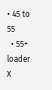• 45 to 55
  • 55+
loader
X